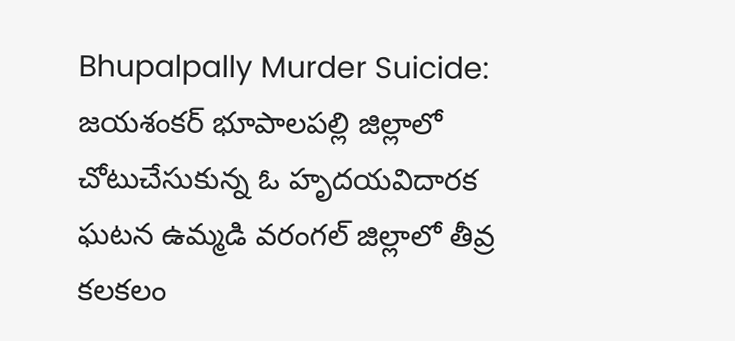Bhupalpally Murder Suicide: జయశంకర్ భూపాలపల్లి జిల్లాలో చోటుచేసుకున్న ఓ హృదయవిదారక ఘటన ఉమ్మడి వరంగల్ జిల్లాలో తీవ్ర కలకలం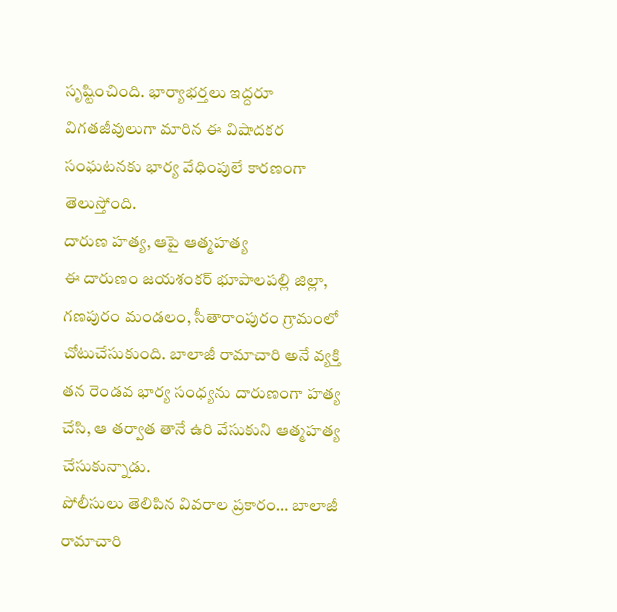సృష్టించింది. భార్యాభర్తలు ఇద్దరూ విగతజీవులుగా మారిన ఈ విషాదకర సంఘటనకు భార్య వేధింపులే కారణంగా తెలుస్తోంది.
దారుణ హత్య, ఆపై ఆత్మహత్య
ఈ దారుణం జయశంకర్ భూపాలపల్లి జిల్లా, గణపురం మండలం, సీతారాంపురం గ్రామంలో చోటుచేసుకుంది. బాలాజీ రామాచారి అనే వ్యక్తి తన రెండవ భార్య సంధ్యను దారుణంగా హత్య చేసి, ఆ తర్వాత తానే ఉరి వేసుకుని ఆత్మహత్య చేసుకున్నాడు.
పోలీసులు తెలిపిన వివరాల ప్రకారం… బాలాజీ రామాచారి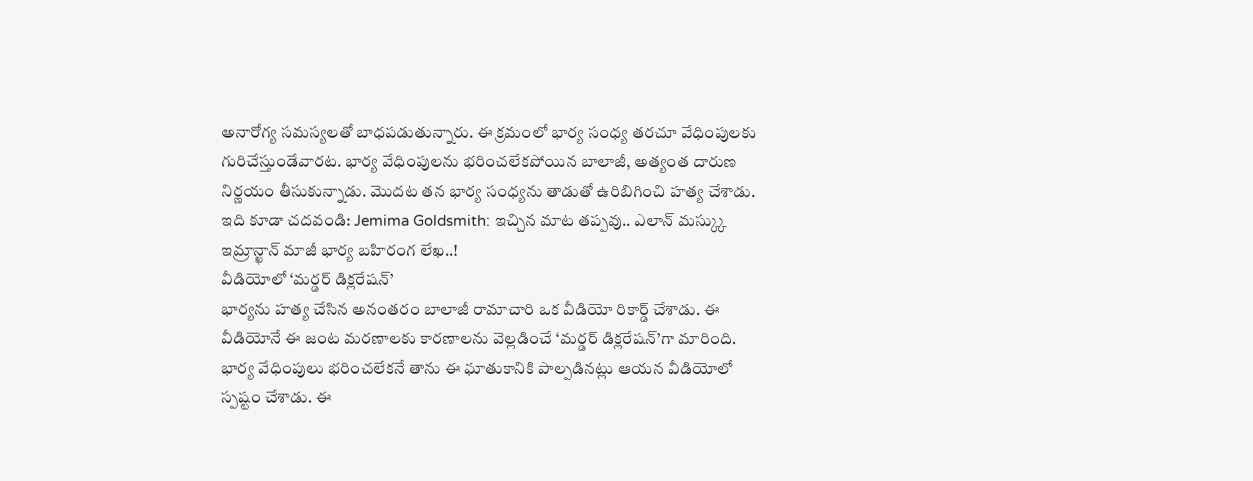అనారోగ్య సమస్యలతో బాధపడుతున్నారు. ఈ క్రమంలో భార్య సంధ్య తరచూ వేధింపులకు గురిచేస్తుండేవారట. భార్య వేధింపులను భరించలేకపోయిన బాలాజీ, అత్యంత దారుణ నిర్ణయం తీసుకున్నాడు. మొదట తన భార్య సంధ్యను తాడుతో ఉరిబిగించి హత్య చేశాడు.
ఇది కూడా చదవండి: Jemima Goldsmith: ఇచ్చిన మాట తప్పవు.. ఎలాన్ మస్క్కు ఇమ్రాన్ఖాన్ మాజీ భార్య బహిరంగ లేఖ..!
వీడియోలో ‘మర్డర్ డిక్లరేషన్’
భార్యను హత్య చేసిన అనంతరం బాలాజీ రామాచారి ఒక వీడియో రికార్డ్ చేశాడు. ఈ వీడియోనే ఈ జంట మరణాలకు కారణాలను వెల్లడించే ‘మర్డర్ డిక్లరేషన్’గా మారింది. భార్య వేధింపులు భరించలేకనే తాను ఈ ఘాతుకానికి పాల్పడినట్లు ఆయన వీడియోలో స్పష్టం చేశాడు. ఈ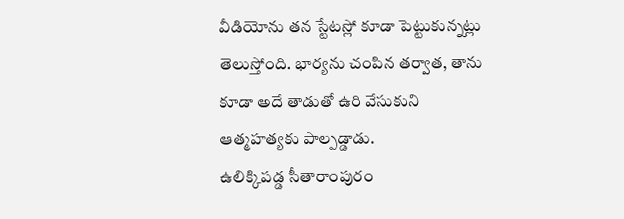వీడియోను తన స్టేటస్లో కూడా పెట్టుకున్నట్లు తెలుస్తోంది. భార్యను చంపిన తర్వాత, తాను కూడా అదే తాడుతో ఉరి వేసుకుని ఆత్మహత్యకు పాల్పడ్డాడు.
ఉలిక్కిపడ్డ సీతారాంపురం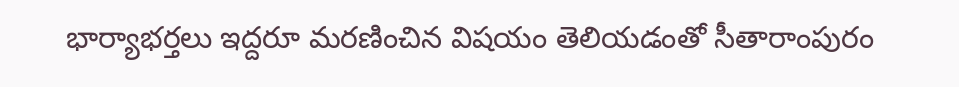భార్యాభర్తలు ఇద్దరూ మరణించిన విషయం తెలియడంతో సీతారాంపురం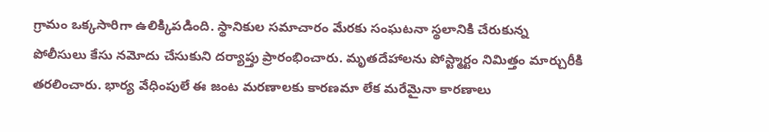గ్రామం ఒక్కసారిగా ఉలిక్కిపడింది. స్థానికుల సమాచారం మేరకు సంఘటనా స్థలానికి చేరుకున్న పోలీసులు కేసు నమోదు చేసుకుని దర్యాప్తు ప్రారంభించారు. మృతదేహాలను పోస్ట్మార్టం నిమిత్తం మార్చురీకి తరలించారు. భార్య వేధింపులే ఈ జంట మరణాలకు కారణమా లేక మరేమైనా కారణాలు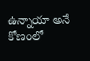ఉన్నాయా అనే కోణంలో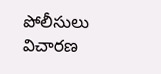పోలీసులు విచారణ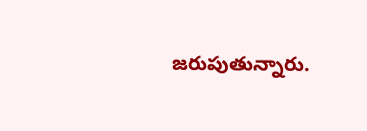జరుపుతున్నారు.